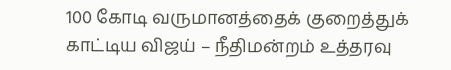100 கோடி வருமானத்தைக் குறைத்துக் காட்டிய விஜய் – நீதிமன்றம் உத்தரவு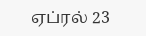ஏப்ரல் 23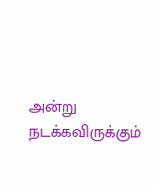அன்று நடக்கவிருக்கும்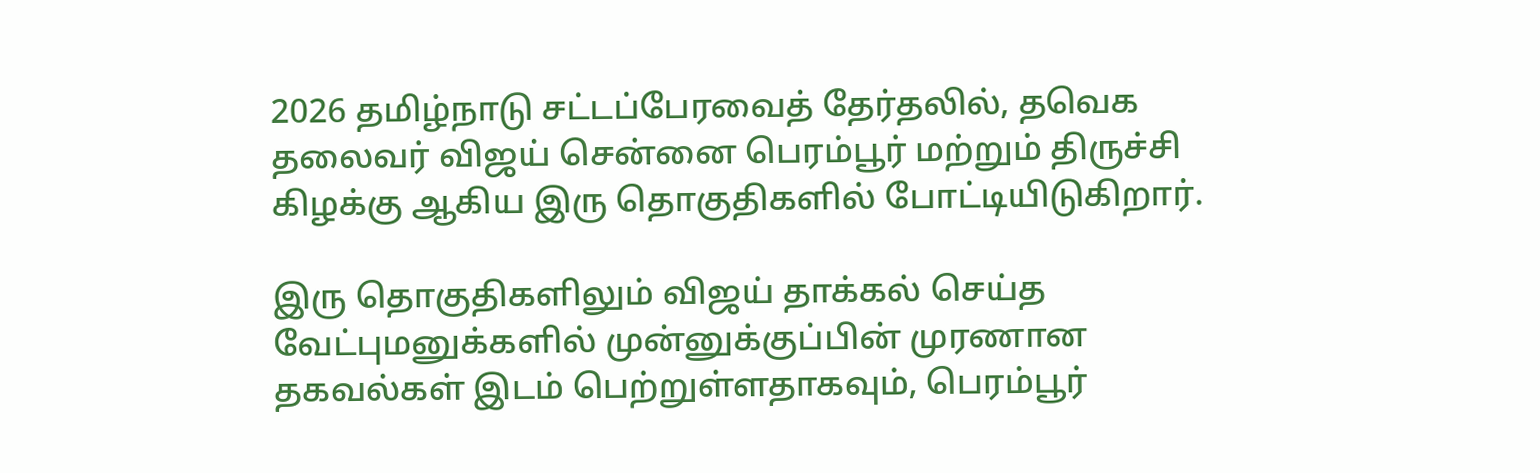2026 தமிழ்நாடு சட்டப்பேரவைத் தேர்தலில், தவெக தலைவர் விஜய் சென்னை பெரம்பூர் மற்றும் திருச்சி கிழக்கு ஆகிய இரு தொகுதிகளில் போட்டியிடுகிறார்.

இரு தொகுதிகளிலும் விஜய் தாக்கல் செய்த வேட்புமனுக்களில் முன்னுக்குப்பின் முரணான தகவல்கள் இடம் பெற்றுள்ளதாகவும், பெரம்பூர்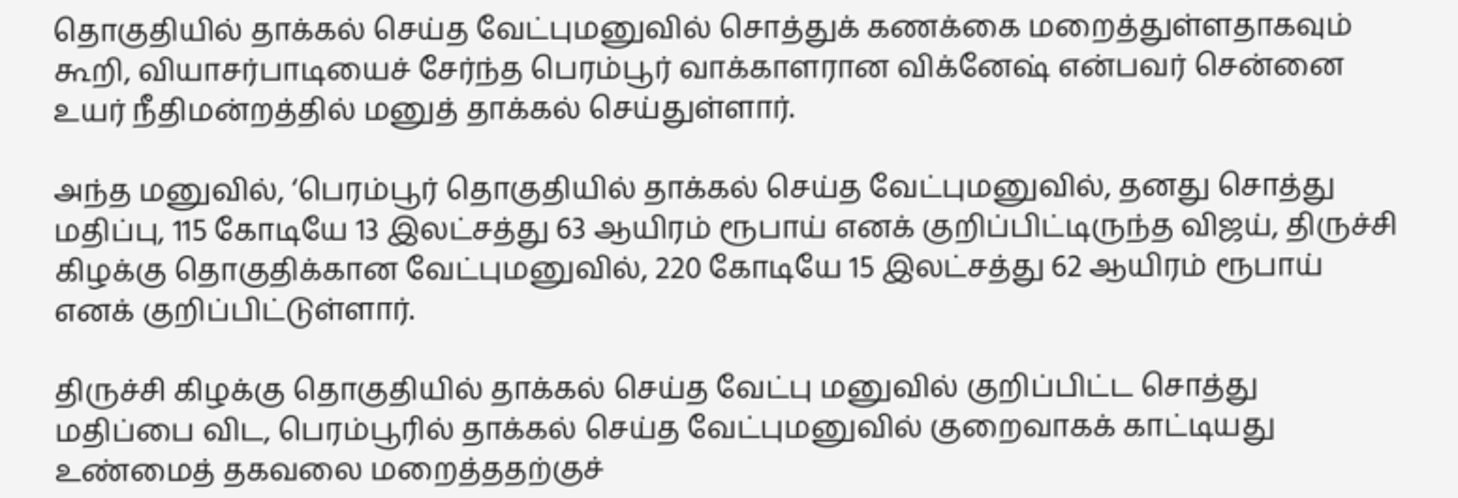தொகுதியில் தாக்கல் செய்த வேட்புமனுவில் சொத்துக் கணக்கை மறைத்துள்ளதாகவும் கூறி, வியாசர்பாடியைச் சேர்ந்த பெரம்பூர் வாக்காளரான விக்னேஷ் என்பவர் சென்னை உயர் நீதிமன்றத்தில் மனுத் தாக்கல் செய்துள்ளார்.

அந்த மனுவில், ‘பெரம்பூர் தொகுதியில் தாக்கல் செய்த வேட்புமனுவில், தனது சொத்து மதிப்பு, 115 கோடியே 13 இலட்சத்து 63 ஆயிரம் ரூபாய் எனக் குறிப்பிட்டிருந்த விஜய், திருச்சி கிழக்கு தொகுதிக்கான வேட்புமனுவில், 220 கோடியே 15 இலட்சத்து 62 ஆயிரம் ரூபாய் எனக் குறிப்பிட்டுள்ளார்.

திருச்சி கிழக்கு தொகுதியில் தாக்கல் செய்த வேட்பு மனுவில் குறிப்பிட்ட சொத்து மதிப்பை விட, பெரம்பூரில் தாக்கல் செய்த வேட்புமனுவில் குறைவாகக் காட்டியது உண்மைத் தகவலை மறைத்ததற்குச்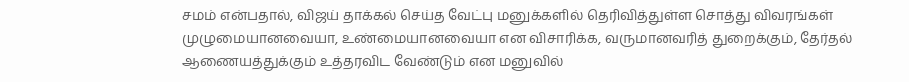சமம் என்பதால், விஜய் தாக்கல் செய்த வேட்பு மனுக்களில் தெரிவித்துள்ள சொத்து விவரங்கள் முழுமையானவையா, உண்மையானவையா என விசாரிக்க, வருமானவரித் துறைக்கும், தேர்தல் ஆணையத்துக்கும் உத்தரவிட வேண்டும் என மனுவில்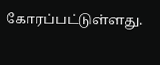கோரப்பட்டுள்ளது.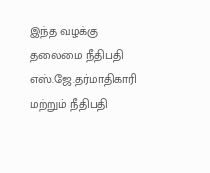இந்த வழக்கு தலைமை நீதிபதி எஸ்.ஜே.தர்மாதிகாரி மற்றும் நீதிபதி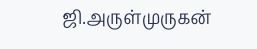ஜி.அருள்முருகன்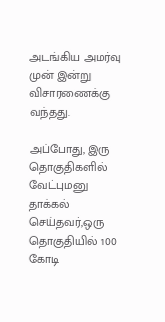அடங்கிய அமர்வு முன் இன்று விசாரணைக்கு வந்தது.

அப்போது, இரு தொகுதிகளில் வேட்புமனு தாக்கல் செய்தவர்,ஒரு தொகுதியில் 100 கோடி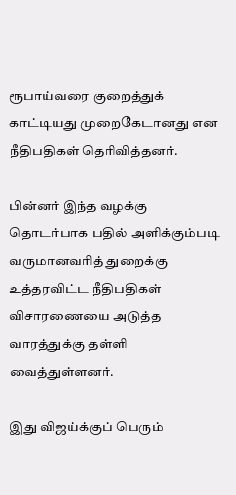ரூபாய்வரை குறைத்துக் காட்டியது முறைகேடானது என நீதிபதிகள் தெரிவித்தனர்.

பின்னர் இந்த வழக்கு தொடர்பாக பதில் அளிக்கும்படி வருமானவரித் துறைக்கு உத்தரவிட்ட நீதிபதிகள் விசாரணையை அடுத்த வாரத்துக்கு தள்ளி வைத்துள்ளனர்.

இது விஜய்க்குப் பெரும்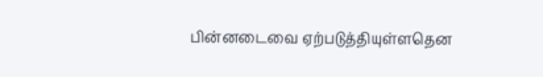பின்னடைவை ஏற்படுத்தியுள்ளதென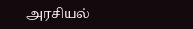அரசியல்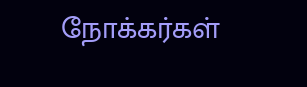நோக்கர்கள்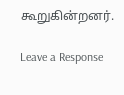கூறுகின்றனர்.

Leave a Response